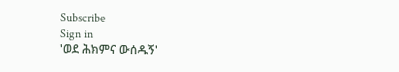Subscribe
Sign in
'ወደ ሕክምና ውሰዱኝ'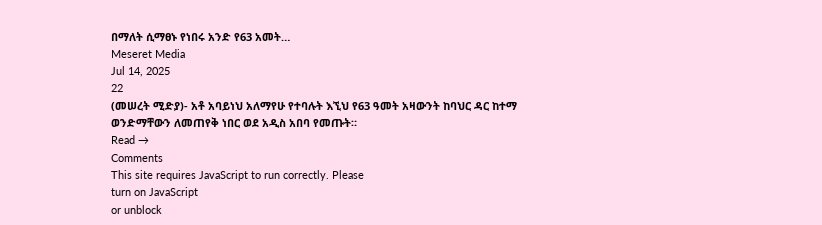በማለት ሲማፀኑ የነበሩ አንድ የ63 አመት…
Meseret Media
Jul 14, 2025
22
(መሠረት ሚድያ)- አቶ አባይነህ አለማየሁ የተባሉት እኚህ የ63 ዓመት አዛውንት ከባህር ዳር ከተማ ወንድማቸውን ለመጠየቅ ነበር ወደ አዲስ አበባ የመጡት።
Read →
Comments
This site requires JavaScript to run correctly. Please
turn on JavaScript
or unblock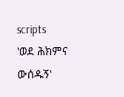scripts
'ወደ ሕክምና ውሰዱኝ'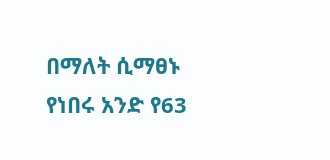በማለት ሲማፀኑ የነበሩ አንድ የ63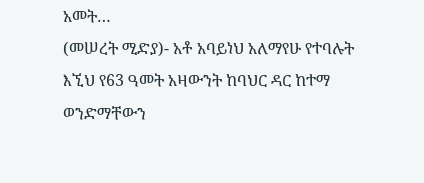አመት…
(መሠረት ሚድያ)- አቶ አባይነህ አለማየሁ የተባሉት እኚህ የ63 ዓመት አዛውንት ከባህር ዳር ከተማ ወንድማቸውን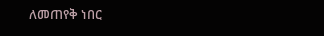ለመጠየቅ ነበር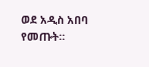ወደ አዲስ አበባ የመጡት።